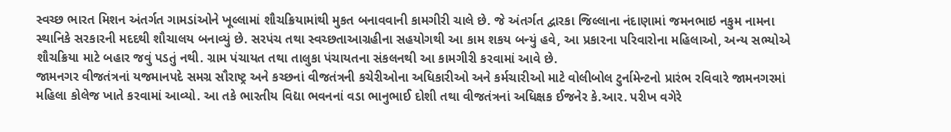સ્વચ્છ ભારત મિશન અંતર્ગત ગામડાંઓને ખૂલ્લામાં શૌચક્રિયામાંથી મુકત બનાવવાની કામગીરી ચાલે છે. જે અંતર્ગત દ્વારકા જિલ્લાના નંદાણામાં જમનભાઇ નકુમ નામના સ્થાનિકે સરકારની મદદથી શૌચાલય બનાવ્યું છે. સરપંચ તથા સ્વચ્છતાઆગ્રહીના સહયોગથી આ કામ શકય બન્યું હવે, આ પ્રકારના પરિવારોના મહિલાઓ, અન્ય સભ્યોએ શૌચક્રિયા માટે બહાર જવું પડતું નથી. ગ્રામ પંચાયત તથા તાલુકા પંચાયતના સંકલનથી આ કામગીરી કરવામાં આવે છે.
જામનગર વીજતંત્રનાં યજમાનપદે સમગ્ર સૌરાષ્ટ્ર અને કચ્છનાં વીજતંત્રની કચેરીઓના અધિકારીઓ અને કર્મચારીઓ માટે વોલીબોલ ટુર્નામેન્ટનો પ્રારંભ રવિવારે જામનગરમાં મહિલા કોલેજ ખાતે કરવામાં આવ્યો. આ તકે ભારતીય વિદ્યા ભવનનાં વડા ભાનુભાઈ દોશી તથા વીજતંત્રનાં અધિક્ષક ઈજનેર કે.આર. પરીખ વગેરે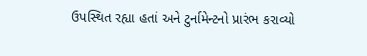ઉપસ્થિત રહ્યા હતાં અને ટુર્નામેન્ટનો પ્રારંભ કરાવ્યો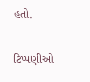હતો.


ટિપ્પણીઓ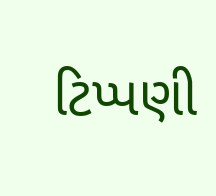ટિપ્પણી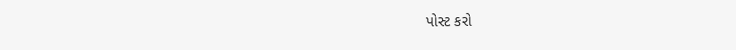પોસ્ટ કરો